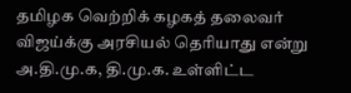தமிழக வெற்றிக் கழகத் தலைவர் விஜய்க்கு அரசியல் தெரியாது என்று அ.தி.மு.க, தி.மு.க. உள்ளிட்ட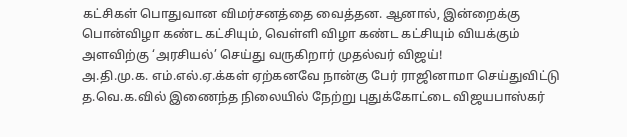கட்சிகள் பொதுவான விமர்சனத்தை வைத்தன. ஆனால், இன்றைக்கு பொன்விழா கண்ட கட்சியும், வெள்ளி விழா கண்ட கட்சியும் வியக்கும் அளவிற்கு ‘அரசியல்’ செய்து வருகிறார் முதல்வர் விஜய்!
அ.தி.மு.க. எம்.எல்.ஏ.க்கள் ஏற்கனவே நான்கு பேர் ராஜினாமா செய்துவிட்டு த.வெ.க.வில் இணைந்த நிலையில் நேற்று புதுக்கோட்டை விஜயபாஸ்கர்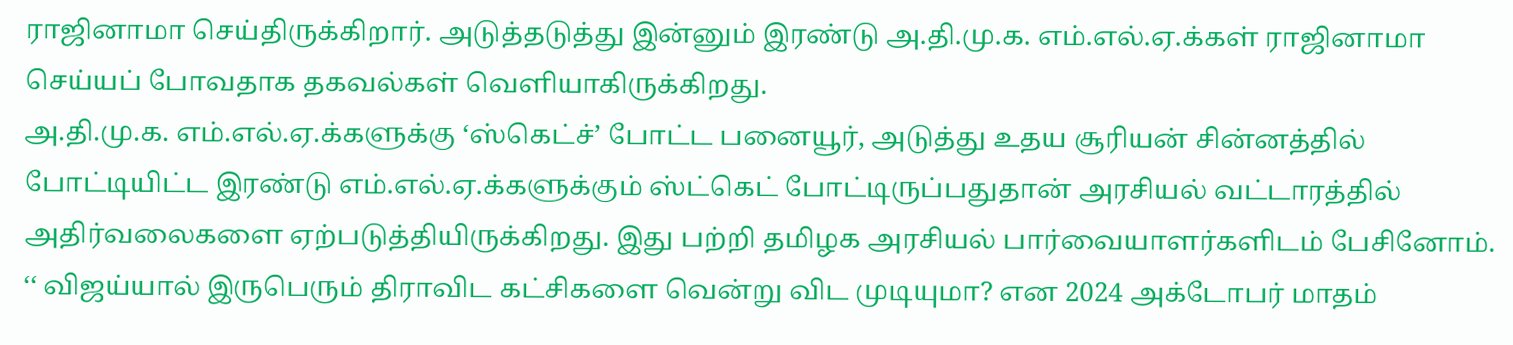ராஜினாமா செய்திருக்கிறார். அடுத்தடுத்து இன்னும் இரண்டு அ.தி.மு.க. எம்.எல்.ஏ.க்கள் ராஜினாமா செய்யப் போவதாக தகவல்கள் வெளியாகிருக்கிறது.
அ.தி.மு.க. எம்.எல்.ஏ.க்களுக்கு ‘ஸ்கெட்ச்’ போட்ட பனையூர், அடுத்து உதய சூரியன் சின்னத்தில் போட்டியிட்ட இரண்டு எம்.எல்.ஏ.க்களுக்கும் ஸ்ட்கெட் போட்டிருப்பதுதான் அரசியல் வட்டாரத்தில் அதிர்வலைகளை ஏற்படுத்தியிருக்கிறது. இது பற்றி தமிழக அரசியல் பார்வையாளர்களிடம் பேசினோம்.
‘‘ விஜய்யால் இருபெரும் திராவிட கட்சிகளை வென்று விட முடியுமா? என 2024 அக்டோபர் மாதம்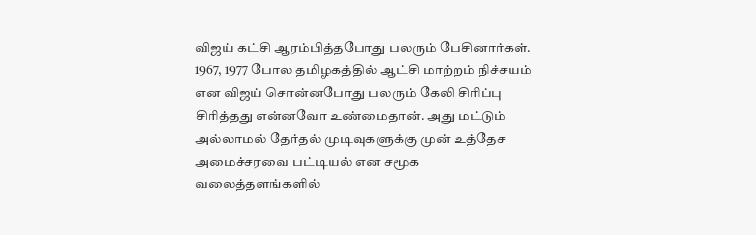விஜய் கட்சி ஆரம்பித்தபோது பலரும் பேசினார்கள். 1967, 1977 போல தமிழகத்தில் ஆட்சி மாற்றம் நிச்சயம் என விஜய் சொன்னபோது பலரும் கேலி சிரிப்பு சிரித்தது என்னவோ உண்மைதான். அது மட்டும் அல்லாமல் தேர்தல் முடிவுகளுக்கு முன் உத்தேச அமைச்சரவை பட்டியல் என சமூக வலைத்தளங்களில்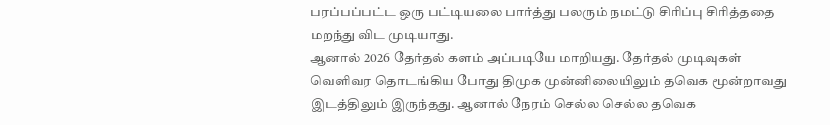பரப்பப்பட்ட ஒரு பட்டியலை பார்த்து பலரும் நமட்டு சிரிப்பு சிரித்ததை மறந்து விட முடியாது.
ஆனால் 2026 தேர்தல் களம் அப்படியே மாறியது. தேர்தல் முடிவுகள் வெளிவர தொடங்கிய போது திமுக முன்னிலையிலும் தவெக மூன்றாவது இடத்திலும் இருந்தது. ஆனால் நேரம் செல்ல செல்ல தவெக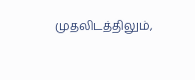முதலிடத்திலும்,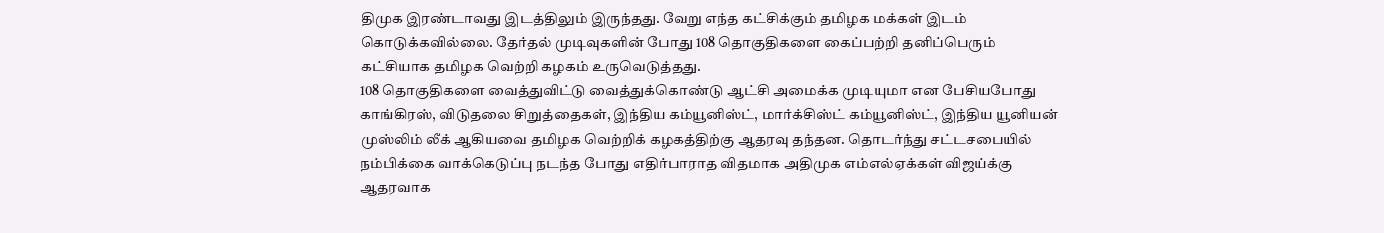திமுக இரண்டாவது இடத்திலும் இருந்தது. வேறு எந்த கட்சிக்கும் தமிழக மக்கள் இடம் கொடுக்கவில்லை. தேர்தல் முடிவுகளின் போது 108 தொகுதிகளை கைப்பற்றி தனிப்பெரும் கட்சியாக தமிழக வெற்றி கழகம் உருவெடுத்தது.
108 தொகுதிகளை வைத்துவிட்டு வைத்துக்கொண்டு ஆட்சி அமைக்க முடியுமா என பேசியபோது காங்கிரஸ், விடுதலை சிறுத்தைகள், இந்திய கம்யூனிஸ்ட், மார்க்சிஸ்ட் கம்யூனிஸ்ட், இந்திய யூனியன் முஸ்லிம் லீக் ஆகியவை தமிழக வெற்றிக் கழகத்திற்கு ஆதரவு தந்தன. தொடர்ந்து சட்டசபையில் நம்பிக்கை வாக்கெடுப்பு நடந்த போது எதிர்பாராத விதமாக அதிமுக எம்எல்ஏக்கள் விஜய்க்கு ஆதரவாக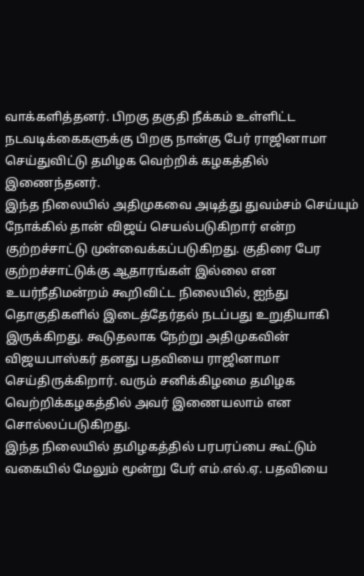வாக்களித்தனர். பிறகு தகுதி நீக்கம் உள்ளிட்ட நடவடிக்கைகளுக்கு பிறகு நான்கு பேர் ராஜினாமா செய்துவிட்டு தமிழக வெற்றிக் கழகத்தில் இணைந்தனர்.
இந்த நிலையில் அதிமுகவை அடித்து துவம்சம் செய்யும் நோக்கில் தான் விஜய் செயல்படுகிறார் என்ற குற்றச்சாட்டு முன்வைக்கப்படுகிறது. குதிரை பேர குற்றச்சாட்டுக்கு ஆதாரங்கள் இல்லை என உயர்நீதிமன்றம் கூறிவிட்ட நிலையில், ஐந்து தொகுதிகளில் இடைத்தேர்தல் நடப்பது உறுதியாகி இருக்கிறது. கூடுதலாக நேற்று அதிமுகவின் விஜயபாஸ்கர் தனது பதவியை ராஜினாமா செய்திருக்கிறார். வரும் சனிக்கிழமை தமிழக வெற்றிக்கழகத்தில் அவர் இணையலாம் என சொல்லப்படுகிறது.
இந்த நிலையில் தமிழகத்தில் பரபரப்பை கூட்டும் வகையில் மேலும் மூன்று பேர் எம்.எல்.ஏ. பதவியை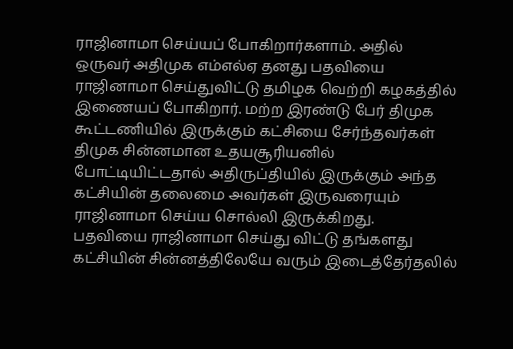ராஜினாமா செய்யப் போகிறார்களாம். அதில் ஒருவர் அதிமுக எம்எல்ஏ தனது பதவியை ராஜினாமா செய்துவிட்டு தமிழக வெற்றி கழகத்தில் இணையப் போகிறார். மற்ற இரண்டு பேர் திமுக கூட்டணியில் இருக்கும் கட்சியை சேர்ந்தவர்கள் திமுக சின்னமான உதயசூரியனில் போட்டியிட்டதால் அதிருப்தியில் இருக்கும் அந்த கட்சியின் தலைமை அவர்கள் இருவரையும் ராஜினாமா செய்ய சொல்லி இருக்கிறது.
பதவியை ராஜினாமா செய்து விட்டு தங்களது கட்சியின் சின்னத்திலேயே வரும் இடைத்தேர்தலில்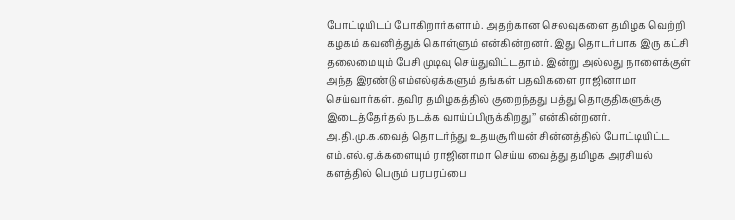போட்டியிடப் போகிறார்களாம். அதற்கான செலவுகளை தமிழக வெற்றி கழகம் கவனித்துக் கொள்ளும் என்கின்றனர். இது தொடர்பாக இரு கட்சி தலைமையும் பேசி முடிவு செய்துவிட்டதாம். இன்று அல்லது நாளைக்குள் அந்த இரண்டு எம்எல்ஏக்களும் தங்கள் பதவிகளை ராஜினாமா செய்வார்கள். தவிர தமிழகத்தில் குறைந்தது பத்து தொகுதிகளுக்கு இடைத்தேர்தல் நடக்க வாய்ப்பிருக்கிறது’’ என்கின்றனர்.
அ.தி.மு.க.வைத் தொடர்ந்து உதயசூரியன் சின்னத்தில் போட்டியிட்ட எம்.எல்.ஏ.க்களையும் ராஜினாமா செய்ய வைத்து தமிழக அரசியல் களத்தில் பெரும் பரபரப்பை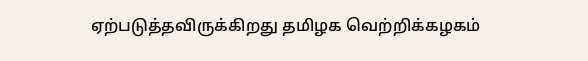ஏற்படுத்தவிருக்கிறது தமிழக வெற்றிக்கழகம்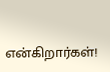என்கிறார்கள்!